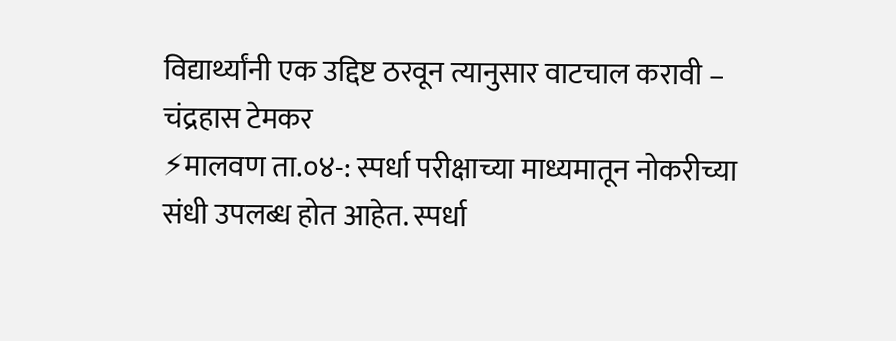विद्यार्थ्यांनी एक उद्दिष्ट ठरवून त्यानुसार वाटचाल करावी – चंद्रहास टेमकर
⚡मालवण ता.०४-: स्पर्धा परीक्षाच्या माध्यमातून नोकरीच्या संधी उपलब्ध होत आहेत. स्पर्धा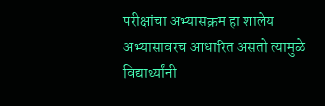परीक्षांचा अभ्यासक्रम हा शालेय अभ्यासावरच आधारित असतो त्यामुळे विद्यार्थ्यांनी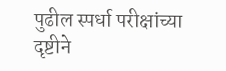पुढील स्पर्धा परीक्षांच्या दृष्टीने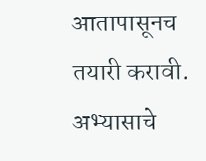आतापासूनच तयारी करावी. अभ्यासाचे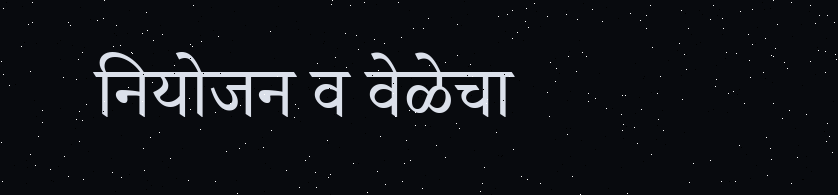नियोजन व वेळेचा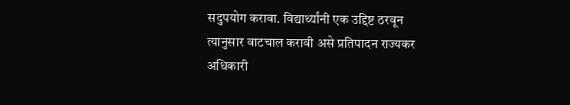सदुपयोग करावा. विद्यार्थ्यांनी एक उद्दिष्ट ठरवून त्यानुसार वाटचाल करावी असे प्रतिपादन राज्यकर अधिकारी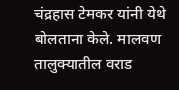चंद्रहास टेमकर यांनी येथे बोलताना केले. मालवण तालुक्यातील वराड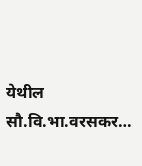येथील सौ.वि.भा.वरसकर…